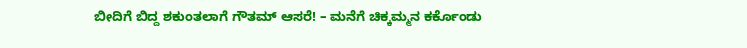ಬೀದಿಗೆ ಬಿದ್ದ ಶಕುಂತಲಾಗೆ ಗೌತಮ್ ಆಸರೆ! – ಮನೆಗೆ ಚಿಕ್ಕಮ್ಮನ ಕರ್ಕೊಂಡು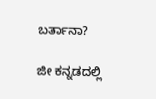ಬರ್ತಾನಾ?

ಜೀ ಕನ್ನಡದಲ್ಲಿ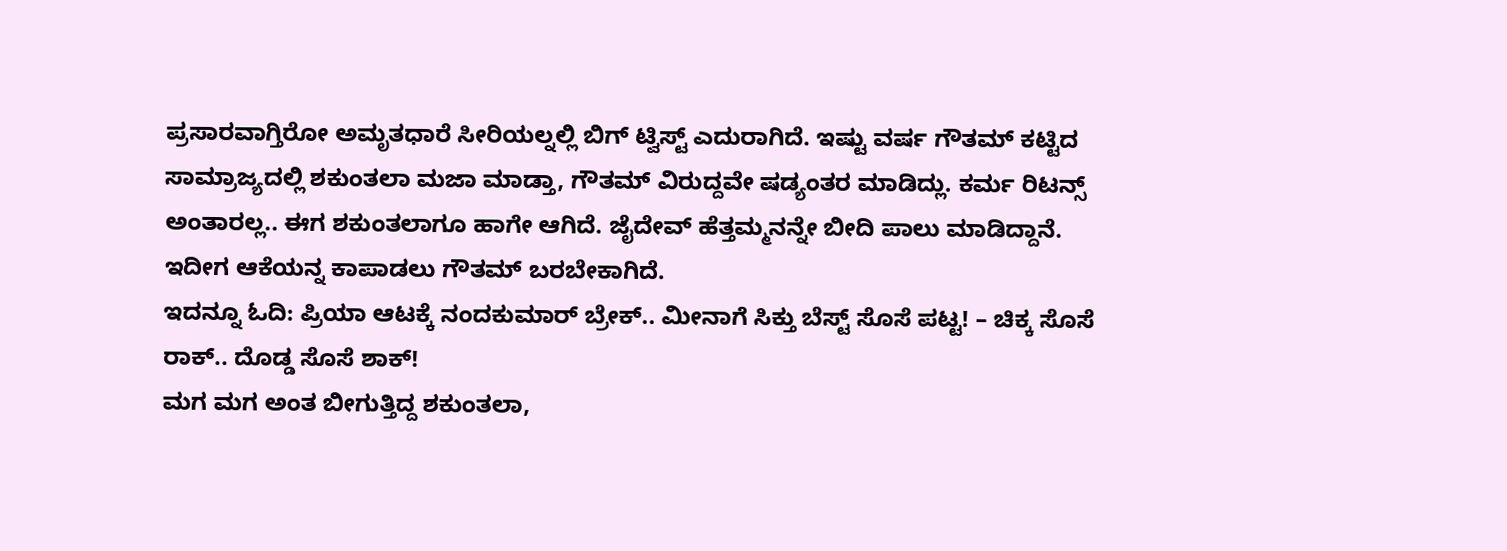ಪ್ರಸಾರವಾಗ್ತಿರೋ ಅಮೃತಧಾರೆ ಸೀರಿಯಲ್ನಲ್ಲಿ ಬಿಗ್ ಟ್ವಿಸ್ಟ್ ಎದುರಾಗಿದೆ. ಇಷ್ಟು ವರ್ಷ ಗೌತಮ್ ಕಟ್ಟಿದ ಸಾಮ್ರಾಜ್ಯದಲ್ಲಿ ಶಕುಂತಲಾ ಮಜಾ ಮಾಡ್ತಾ, ಗೌತಮ್ ವಿರುದ್ದವೇ ಷಡ್ಯಂತರ ಮಾಡಿದ್ಲು. ಕರ್ಮ ರಿಟನ್ಸ್ ಅಂತಾರಲ್ಲ.. ಈಗ ಶಕುಂತಲಾಗೂ ಹಾಗೇ ಆಗಿದೆ. ಜೈದೇವ್ ಹೆತ್ತಮ್ಮನನ್ನೇ ಬೀದಿ ಪಾಲು ಮಾಡಿದ್ದಾನೆ. ಇದೀಗ ಆಕೆಯನ್ನ ಕಾಪಾಡಲು ಗೌತಮ್ ಬರಬೇಕಾಗಿದೆ.
ಇದನ್ನೂ ಓದಿ: ಪ್ರಿಯಾ ಆಟಕ್ಕೆ ನಂದಕುಮಾರ್ ಬ್ರೇಕ್.. ಮೀನಾಗೆ ಸಿಕ್ತು ಬೆಸ್ಟ್ ಸೊಸೆ ಪಟ್ಟ! – ಚಿಕ್ಕ ಸೊಸೆ ರಾಕ್.. ದೊಡ್ಡ ಸೊಸೆ ಶಾಕ್!
ಮಗ ಮಗ ಅಂತ ಬೀಗುತ್ತಿದ್ದ ಶಕುಂತಲಾ,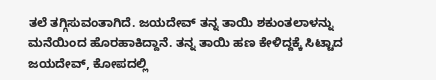ತಲೆ ತಗ್ಗಿಸುವಂತಾಗಿದೆ. ಜಯದೇವ್ ತನ್ನ ತಾಯಿ ಶಕುಂತಲಾಳನ್ನು ಮನೆಯಿಂದ ಹೊರಹಾಕಿದ್ದಾನೆ. ತನ್ನ ತಾಯಿ ಹಣ ಕೇಳಿದ್ದಕ್ಕೆ ಸಿಟ್ಟಾದ ಜಯದೇವ್, ಕೋಪದಲ್ಲಿ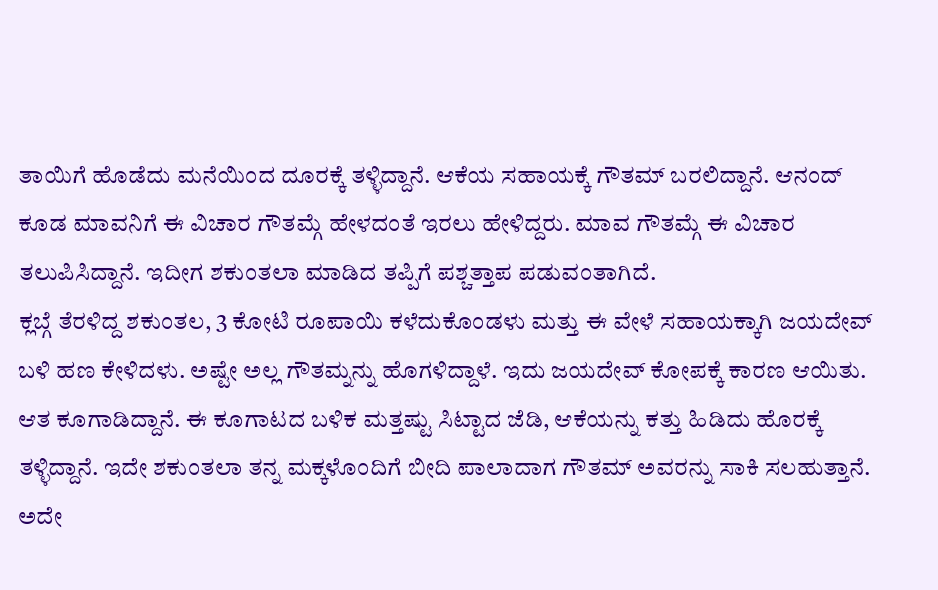ತಾಯಿಗೆ ಹೊಡೆದು ಮನೆಯಿಂದ ದೂರಕ್ಕೆ ತಳ್ಳಿದ್ದಾನೆ. ಆಕೆಯ ಸಹಾಯಕ್ಕೆ ಗೌತಮ್ ಬರಲಿದ್ದಾನೆ. ಆನಂದ್ ಕೂಡ ಮಾವನಿಗೆ ಈ ವಿಚಾರ ಗೌತಮ್ಗೆ ಹೇಳದಂತೆ ಇರಲು ಹೇಳಿದ್ದರು. ಮಾವ ಗೌತಮ್ಗೆ ಈ ವಿಚಾರ ತಲುಪಿಸಿದ್ದಾನೆ. ಇದೀಗ ಶಕುಂತಲಾ ಮಾಡಿದ ತಪ್ಪಿಗೆ ಪಶ್ಚತ್ತಾಪ ಪಡುವಂತಾಗಿದೆ.
ಕ್ಲಬ್ಗೆ ತೆರಳಿದ್ದ ಶಕುಂತಲ, 3 ಕೋಟಿ ರೂಪಾಯಿ ಕಳೆದುಕೊಂಡಳು ಮತ್ತು ಈ ವೇಳೆ ಸಹಾಯಕ್ಕಾಗಿ ಜಯದೇವ್ ಬಳಿ ಹಣ ಕೇಳಿದಳು. ಅಷ್ಟೇ ಅಲ್ಲ ಗೌತಮ್ನನ್ನು ಹೊಗಳಿದ್ದಾಳೆ. ಇದು ಜಯದೇವ್ ಕೋಪಕ್ಕೆ ಕಾರಣ ಆಯಿತು. ಆತ ಕೂಗಾಡಿದ್ದಾನೆ. ಈ ಕೂಗಾಟದ ಬಳಿಕ ಮತ್ತಷ್ಟು ಸಿಟ್ಟಾದ ಜೆಡಿ, ಆಕೆಯನ್ನು ಕತ್ತು ಹಿಡಿದು ಹೊರಕ್ಕೆ ತಳ್ಳಿದ್ದಾನೆ. ಇದೇ ಶಕುಂತಲಾ ತನ್ನ ಮಕ್ಕಳೊಂದಿಗೆ ಬೀದಿ ಪಾಲಾದಾಗ ಗೌತಮ್ ಅವರನ್ನು ಸಾಕಿ ಸಲಹುತ್ತಾನೆ. ಅದೇ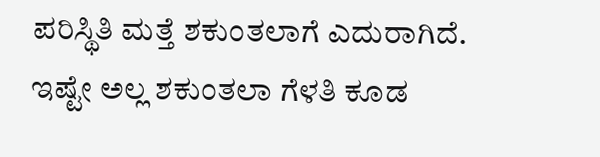ಪರಿಸ್ಥಿತಿ ಮತ್ತೆ ಶಕುಂತಲಾಗೆ ಎದುರಾಗಿದೆ.
ಇಷ್ಟೇ ಅಲ್ಲ ಶಕುಂತಲಾ ಗೆಳತಿ ಕೂಡ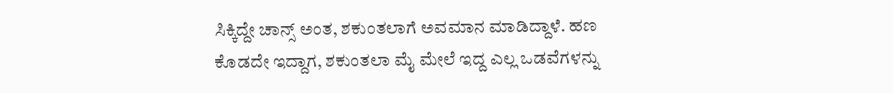ಸಿಕ್ಕಿದ್ದೇ ಚಾನ್ಸ್ ಅಂತ, ಶಕುಂತಲಾಗೆ ಅವಮಾನ ಮಾಡಿದ್ದಾಳೆ. ಹಣ ಕೊಡದೇ ಇದ್ದಾಗ, ಶಕುಂತಲಾ ಮೈ ಮೇಲೆ ಇದ್ದ ಎಲ್ಲ ಒಡವೆಗಳನ್ನು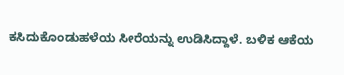ಕಸಿದುಕೊಂಡುಹಳೆಯ ಸೀರೆಯನ್ನು ಉಡಿಸಿದ್ದಾಳೆ. ಬಳಿಕ ಆಕೆಯ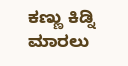ಕಣ್ಣು ಕಿಡ್ನಿ ಮಾರಲು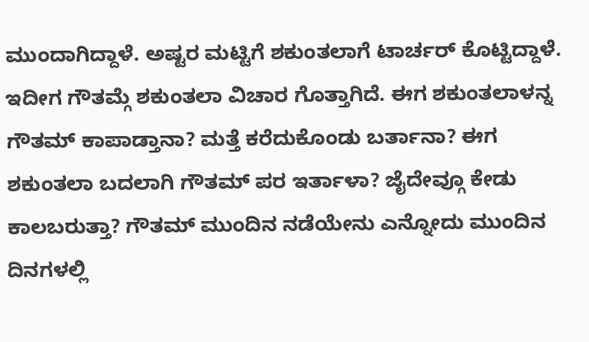ಮುಂದಾಗಿದ್ದಾಳೆ. ಅಷ್ಟರ ಮಟ್ಟಿಗೆ ಶಕುಂತಲಾಗೆ ಟಾರ್ಚರ್ ಕೊಟ್ಟಿದ್ದಾಳೆ. ಇದೀಗ ಗೌತಮ್ಗೆ ಶಕುಂತಲಾ ವಿಚಾರ ಗೊತ್ತಾಗಿದೆ. ಈಗ ಶಕುಂತಲಾಳನ್ನ ಗೌತಮ್ ಕಾಪಾಡ್ತಾನಾ? ಮತ್ತೆ ಕರೆದುಕೊಂಡು ಬರ್ತಾನಾ? ಈಗ ಶಕುಂತಲಾ ಬದಲಾಗಿ ಗೌತಮ್ ಪರ ಇರ್ತಾಳಾ? ಜೈದೇವ್ಗೂ ಕೇಡು ಕಾಲಬರುತ್ತಾ? ಗೌತಮ್ ಮುಂದಿನ ನಡೆಯೇನು ಎನ್ನೋದು ಮುಂದಿನ ದಿನಗಳಲ್ಲಿ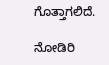ಗೊತ್ತಾಗಲಿದೆ.

ನೋಡಿರಿ